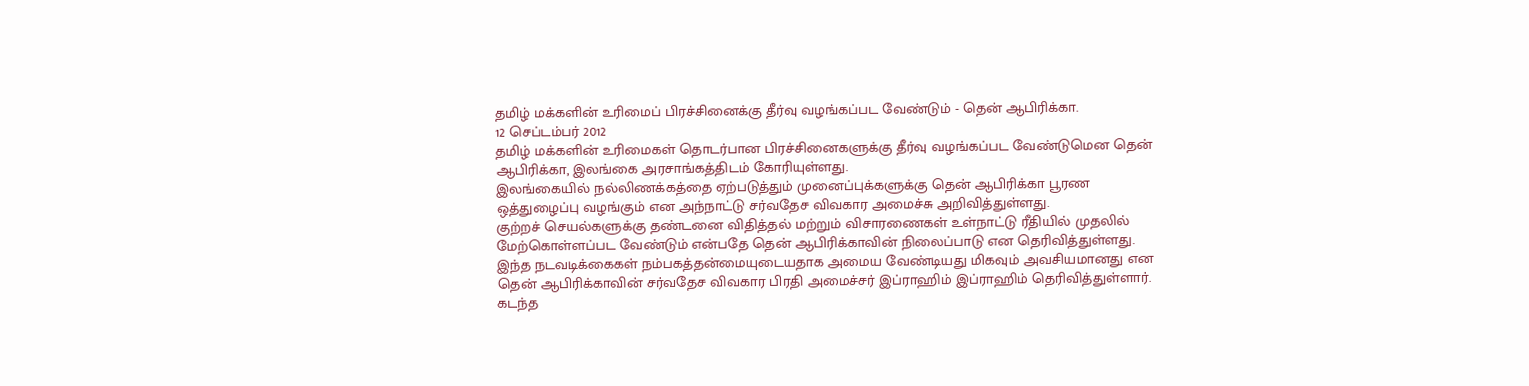தமிழ் மக்களின் உரிமைப் பிரச்சினைக்கு தீர்வு வழங்கப்பட வேண்டும் - தென் ஆபிரிக்கா.
12 செப்டம்பர் 2012
தமிழ் மக்களின் உரிமைகள் தொடர்பான பிரச்சினைகளுக்கு தீர்வு வழங்கப்பட வேண்டுமென தென் ஆபிரிக்கா, இலங்கை அரசாங்கத்திடம் கோரியுள்ளது.
இலங்கையில் நல்லிணக்கத்தை ஏற்படுத்தும் முனைப்புக்களுக்கு தென் ஆபிரிக்கா பூரண ஒத்துழைப்பு வழங்கும் என அந்நாட்டு சர்வதேச விவகார அமைச்சு அறிவித்துள்ளது.
குற்றச் செயல்களுக்கு தண்டனை விதித்தல் மற்றும் விசாரணைகள் உள்நாட்டு ரீதியில் முதலில் மேற்கொள்ளப்பட வேண்டும் என்பதே தென் ஆபிரிக்காவின் நிலைப்பாடு என தெரிவித்துள்ளது.
இந்த நடவடிக்கைகள் நம்பகத்தன்மையுடையதாக அமைய வேண்டியது மிகவும் அவசியமானது என தென் ஆபிரிக்காவின் சர்வதேச விவகார பிரதி அமைச்சர் இப்ராஹிம் இப்ராஹிம் தெரிவித்துள்ளார்.
கடந்த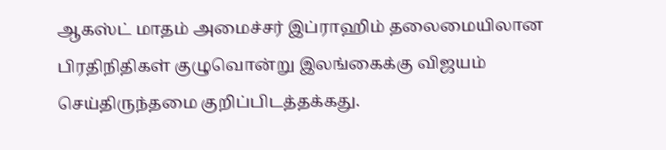ஆகஸ்ட் மாதம் அமைச்சர் இப்ராஹிம் தலைமையிலான பிரதிநிதிகள் குழுவொன்று இலங்கைக்கு விஜயம் செய்திருந்தமை குறிப்பிடத்தக்கது.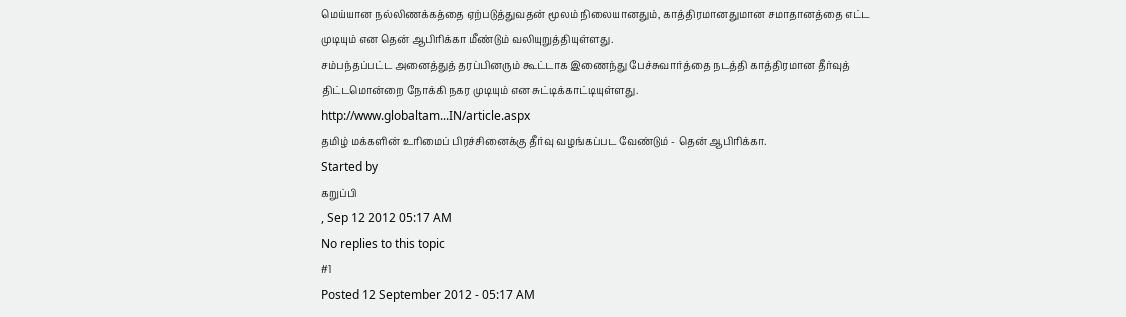மெய்யான நல்லிணக்கத்தை ஏற்படுத்துவதன் மூலம் நிலையானதும், காத்திரமானதுமான சமாதானத்தை எட்ட முடியும் என தென் ஆபிரிக்கா மீண்டும் வலியுறுத்தியுள்ளது.
சம்பந்தப்பட்ட அனைத்துத் தரப்பினரும் கூட்டாக இணைந்து பேச்சுவார்த்தை நடத்தி காத்திரமான தீர்வுத் திட்டமொன்றை நோக்கி நகர முடியும் என சுட்டிக்காட்டியுள்ளது.
http://www.globaltam...IN/article.aspx
தமிழ் மக்களின் உரிமைப் பிரச்சினைக்கு தீர்வு வழங்கப்பட வேண்டும் - தென் ஆபிரிக்கா.
Started by
கறுப்பி
, Sep 12 2012 05:17 AM
No replies to this topic
#1
Posted 12 September 2012 - 05:17 AM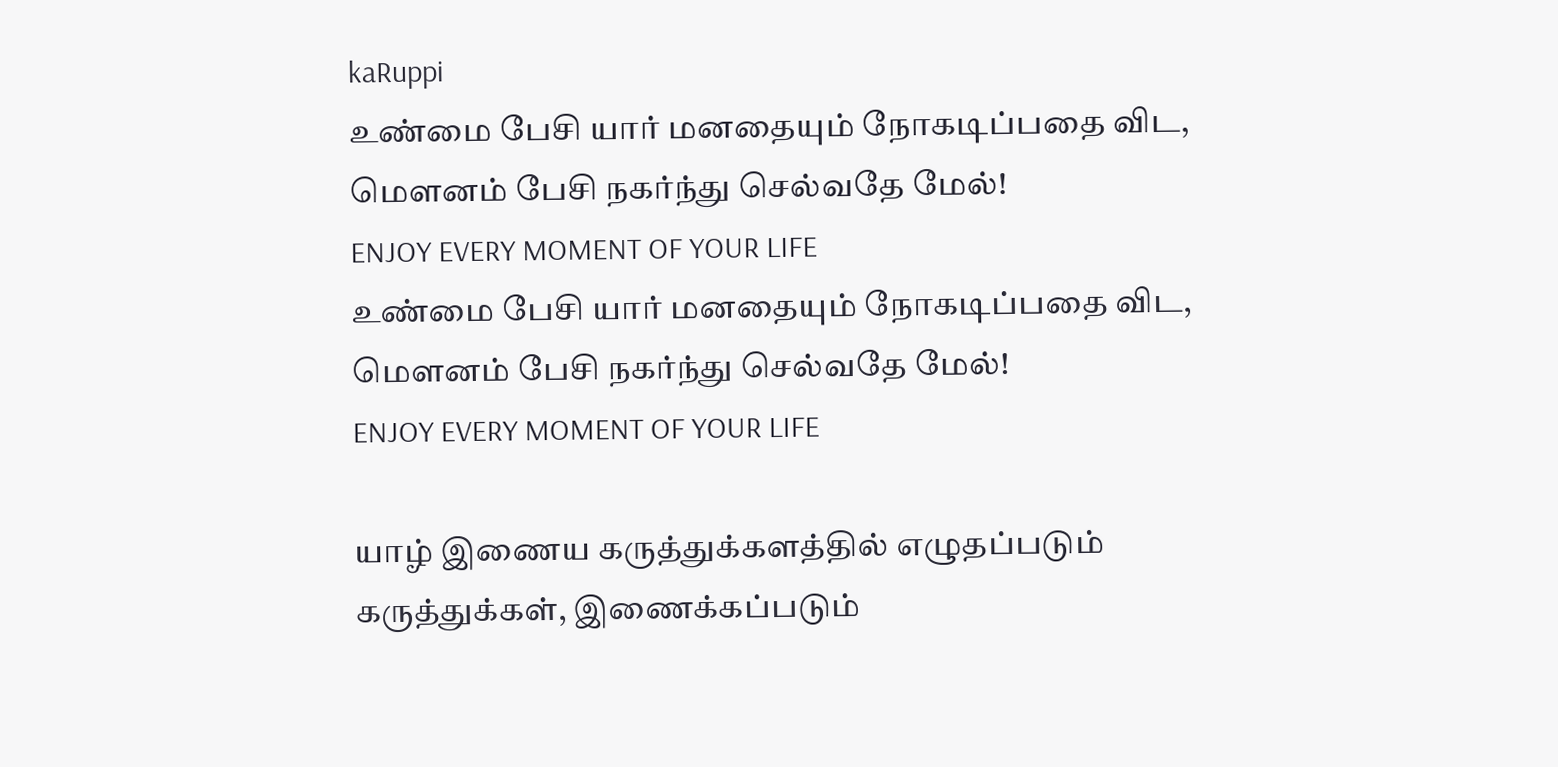kaRuppi
உண்மை பேசி யார் மனதையும் நோகடிப்பதை விட, மௌனம் பேசி நகர்ந்து செல்வதே மேல்!
ENJOY EVERY MOMENT OF YOUR LIFE
உண்மை பேசி யார் மனதையும் நோகடிப்பதை விட, மௌனம் பேசி நகர்ந்து செல்வதே மேல்!
ENJOY EVERY MOMENT OF YOUR LIFE

யாழ் இணைய கருத்துக்களத்தில் எழுதப்படும் கருத்துக்கள், இணைக்கப்படும்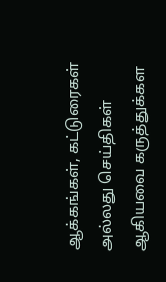ஆக்கங்கள், கட்டுரைகள் அல்லது செய்திகள் ஆகியவை கருத்துக்கள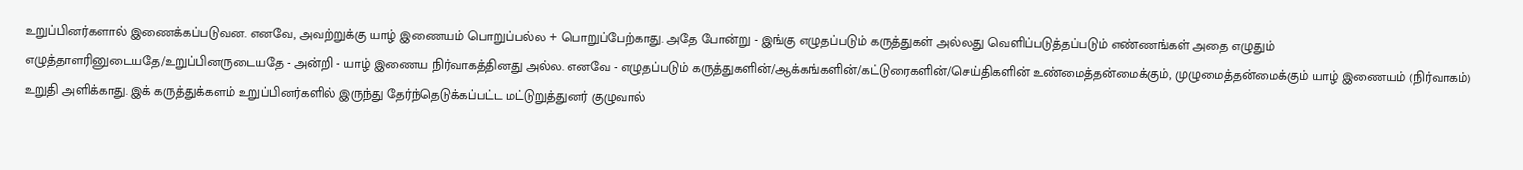உறுப்பினர்களால் இணைக்கப்படுவன. எனவே, அவற்றுக்கு யாழ் இணையம் பொறுப்பல்ல + பொறுப்பேற்காது. அதே போன்று - இங்கு எழுதப்படும் கருத்துகள் அல்லது வெளிப்படுத்தப்படும் எண்ணங்கள் அதை எழுதும் எழுத்தாளரினுடையதே/உறுப்பினருடையதே - அன்றி - யாழ் இணைய நிர்வாகத்தினது அல்ல. எனவே - எழுதப்படும் கருத்துகளின்/ஆக்கங்களின்/கட்டுரைகளின்/செய்திகளின் உண்மைத்தன்மைக்கும், முழுமைத்தன்மைக்கும் யாழ் இணையம் (நிர்வாகம்) உறுதி அளிக்காது. இக் கருத்துக்களம் உறுப்பினர்களில் இருந்து தேர்ந்தெடுக்கப்பட்ட மட்டுறுத்துனர் குழுவால்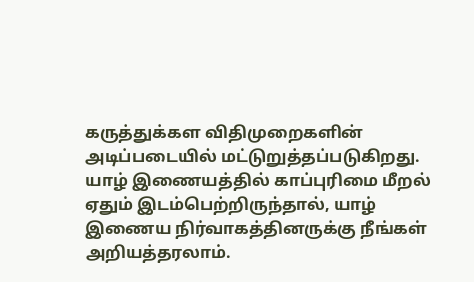கருத்துக்கள விதிமுறைகளின் அடிப்படையில் மட்டுறுத்தப்படுகிறது. யாழ் இணையத்தில் காப்புரிமை மீறல் ஏதும் இடம்பெற்றிருந்தால், யாழ் இணைய நிர்வாகத்தினருக்கு நீங்கள் அறியத்தரலாம்.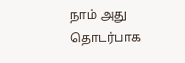நாம் அது தொடர்பாக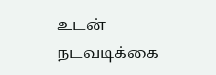உடன் நடவடிக்கை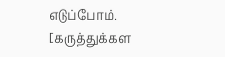எடுப்போம். [கருத்துக்கள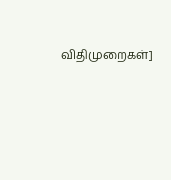விதிமுறைகள்]